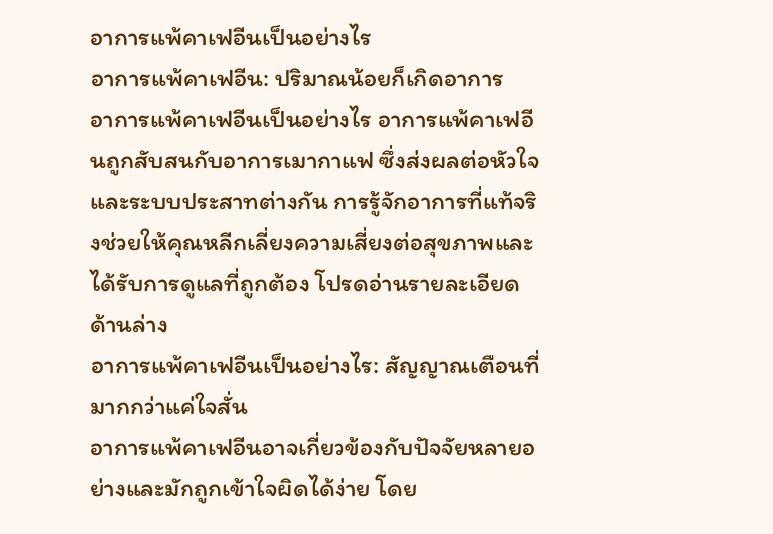อาการแพ้คาเฟอีนเป็นอย่างไร
อาการแพ้คาเฟอีน: ปริมาณน้อยก็เกิดอาการ
อาการแพ้คาเฟอีนเป็นอย่างไร อาการแพ้คาเฟอีนถูกสับสนกับอาการเมากาแฟ ซึ่งส่งผลต่อหัวใจและระบบประสาทต่างกัน การรู้จักอาการที่แท้จริงช่วยให้คุณหลีกเลี่ยงความเสี่ยงต่อสุขภาพและได้รับการดูแลที่ถูกต้อง โปรดอ่านรายละเอียดด้านล่าง
อาการแพ้คาเฟอีนเป็นอย่างไร: สัญญาณเตือนที่มากกว่าแค่ใจสั่น
อาการแพ้คาเฟอีนอาจเกี่ยวข้องกับปัจจัยหลายอย่างและมักถูกเข้าใจผิดได้ง่าย โดย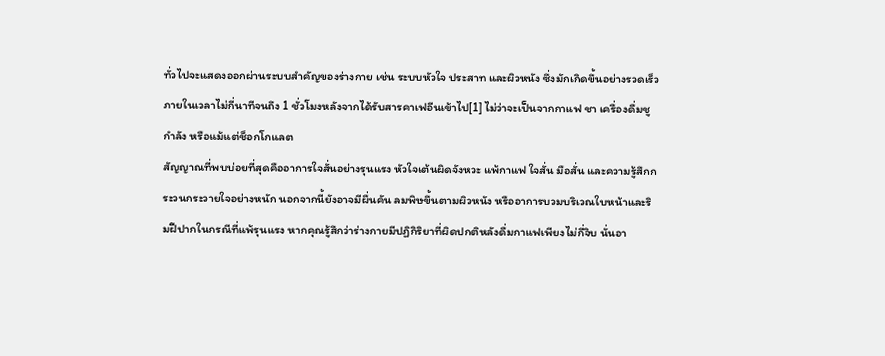ทั่วไปจะแสดงออกผ่านระบบสำคัญของร่างกาย เช่น ระบบหัวใจ ประสาท และผิวหนัง ซึ่งมักเกิดขึ้นอย่างรวดเร็วภายในเวลาไม่กี่นาทีจนถึง 1 ชั่วโมงหลังจากได้รับสารคาเฟอีนเข้าไป[1] ไม่ว่าจะเป็นจากกาแฟ ชา เครื่องดื่มชูกำลัง หรือแม้แต่ช็อกโกแลต
สัญญาณที่พบบ่อยที่สุดคืออาการใจสั่นอย่างรุนแรง หัวใจเต้นผิดจังหวะ แพ้กาแฟ ใจสั่น มือสั่น และความรู้สึกกระวนกระวายใจอย่างหนัก นอกจากนี้ยังอาจมีผื่นคัน ลมพิษขึ้นตามผิวหนัง หรืออาการบวมบริเวณใบหน้าและริมฝีปากในกรณีที่แพ้รุนแรง หากคุณรู้สึกว่าร่างกายมีปฏิกิริยาที่ผิดปกติหลังดื่มกาแฟเพียงไม่กี่จิบ นั่นอา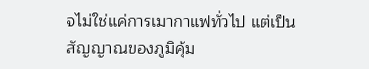จไม่ใช่แค่การเมากาแฟทั่วไป แต่เป็นสัญญาณของภูมิคุ้ม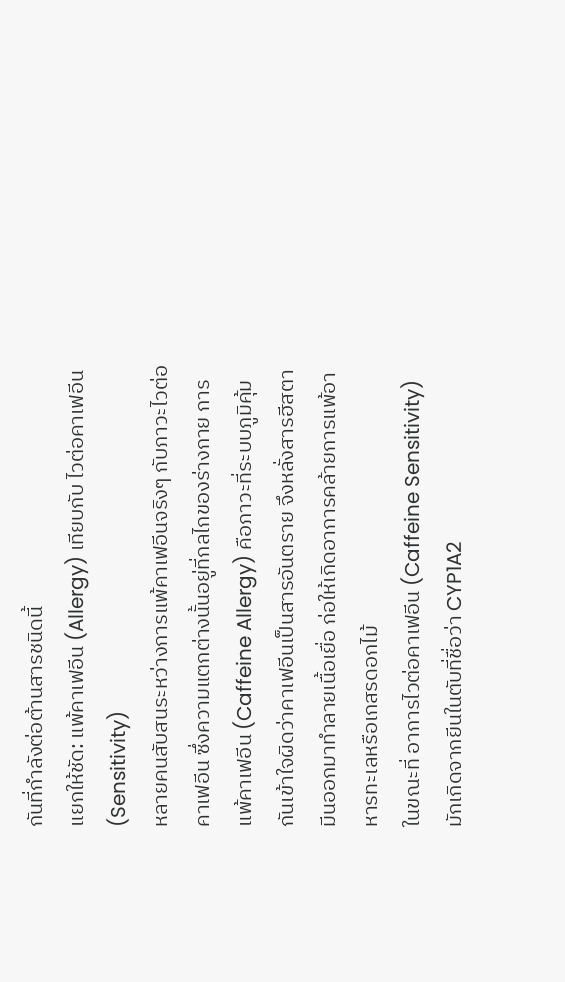กันที่กำลังต่อต้านสารชนิดนี้
แยกให้ชัด: แพ้คาเฟอีน (Allergy) เทียบกับ ไวต่อคาเฟอีน (Sensitivity)
หลายคนสับสนระหว่างการแพ้คาเฟอีนจริงๆ กับภาวะไวต่อคาเฟอีน ซึ่งความแตกต่างนั้นอยู่ที่กลไกของร่างกาย การแพ้คาเฟอีน (Caffeine Allergy) คือภาวะที่ระบบภูมิคุ้มกันเข้าใจผิดว่าคาเฟอีนเป็นสารอันตราย จึงหลั่งสารฮีสตามีนออกมาทำลายเนื้อเยื่อ ก่อให้เกิดอาการคล้ายการแพ้อาหารทะเลหรือเกสรดอกไม้
ในขณะที่ อาการไวต่อคาเฟอีน (Caffeine Sensitivity) มักเกิดจากยีนในตับที่ชื่อว่า CYP1A2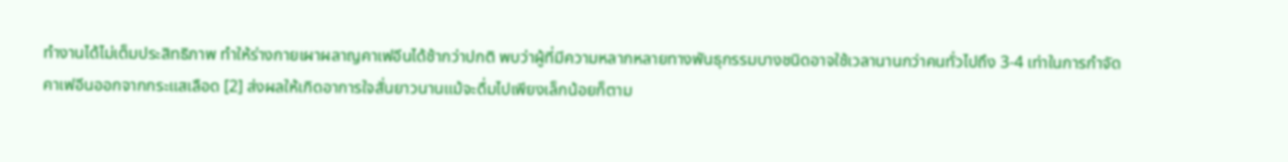ทำงานได้ไม่เต็มประสิทธิภาพ ทำให้ร่างกายเผาผลาญคาเฟอีนได้ช้ากว่าปกติ พบว่าผู้ที่มีความหลากหลายทางพันธุกรรมบางชนิดอาจใช้เวลานานกว่าคนทั่วไปถึง 3-4 เท่าในการกำจัดคาเฟอีนออกจากกระแสเลือด [2] ส่งผลให้เกิดอาการใจสั่นยาวนานแม้จะดื่มไปเพียงเล็กน้อยก็ตาม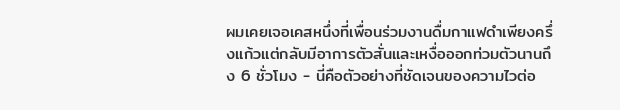ผมเคยเจอเคสหนึ่งที่เพื่อนร่วมงานดื่มกาแฟดำเพียงครึ่งแก้วแต่กลับมีอาการตัวสั่นและเหงื่อออกท่วมตัวนานถึง 6 ชั่วโมง - นี่คือตัวอย่างที่ชัดเจนของความไวต่อ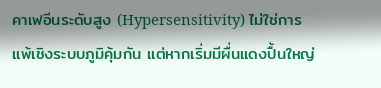คาเฟอีนระดับสูง (Hypersensitivity) ไม่ใช่การแพ้เชิงระบบภูมิคุ้มกัน แต่หากเริ่มมีผื่นแดงปื้นใหญ่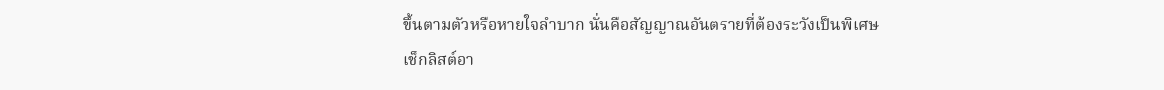ขึ้นตามตัวหรือหายใจลำบาก นั่นคือสัญญาณอันตรายที่ต้องระวังเป็นพิเศษ
เช็กลิสต์อา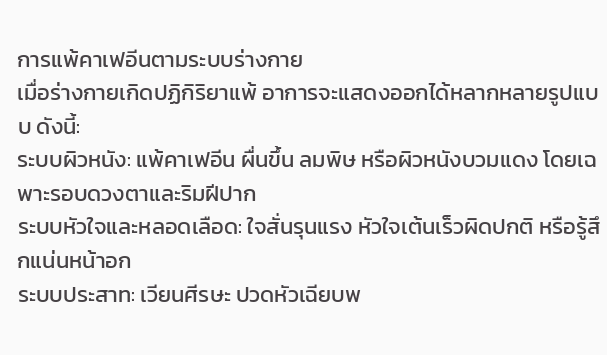การแพ้คาเฟอีนตามระบบร่างกาย
เมื่อร่างกายเกิดปฏิกิริยาแพ้ อาการจะแสดงออกได้หลากหลายรูปแบบ ดังนี้:
ระบบผิวหนัง: แพ้คาเฟอีน ผื่นขึ้น ลมพิษ หรือผิวหนังบวมแดง โดยเฉพาะรอบดวงตาและริมฝีปาก
ระบบหัวใจและหลอดเลือด: ใจสั่นรุนแรง หัวใจเต้นเร็วผิดปกติ หรือรู้สึกแน่นหน้าอก
ระบบประสาท: เวียนศีรษะ ปวดหัวเฉียบพ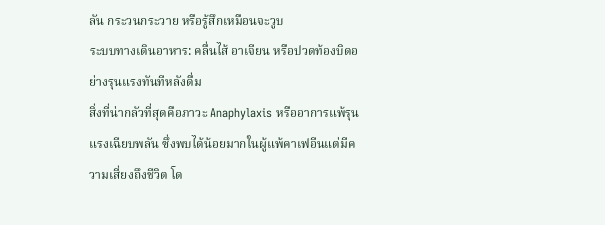ลัน กระวนกระวาย หรือรู้สึกเหมือนจะวูบ
ระบบทางเดินอาหาร: คลื่นไส้ อาเจียน หรือปวดท้องบิดอย่างรุนแรงทันทีหลังดื่ม
สิ่งที่น่ากลัวที่สุดคือภาวะ Anaphylaxis หรืออาการแพ้รุนแรงเฉียบพลัน ซึ่งพบได้น้อยมากในผู้แพ้คาเฟอีนแต่มีความเสี่ยงถึงชีวิต โด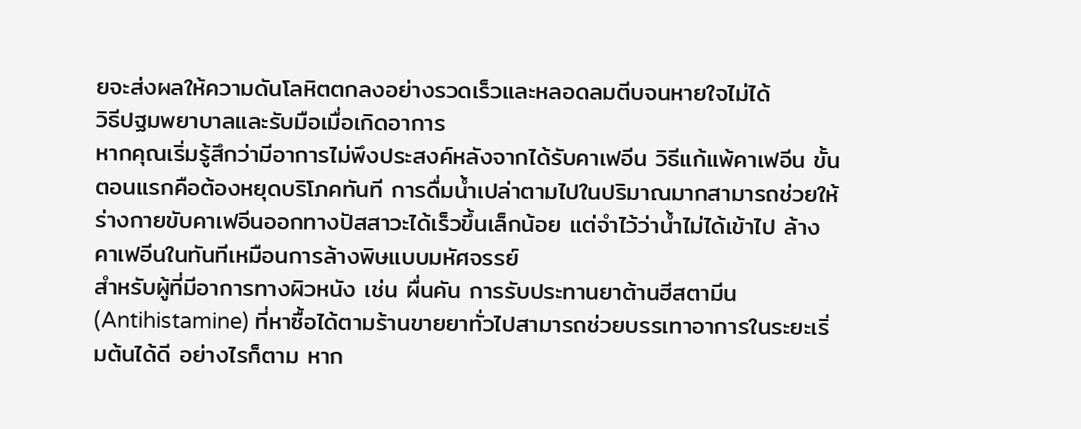ยจะส่งผลให้ความดันโลหิตตกลงอย่างรวดเร็วและหลอดลมตีบจนหายใจไม่ได้
วิธีปฐมพยาบาลและรับมือเมื่อเกิดอาการ
หากคุณเริ่มรู้สึกว่ามีอาการไม่พึงประสงค์หลังจากได้รับคาเฟอีน วิธีแก้แพ้คาเฟอีน ขั้นตอนแรกคือต้องหยุดบริโภคทันที การดื่มน้ำเปล่าตามไปในปริมาณมากสามารถช่วยให้ร่างกายขับคาเฟอีนออกทางปัสสาวะได้เร็วขึ้นเล็กน้อย แต่จำไว้ว่าน้ำไม่ได้เข้าไป ล้าง คาเฟอีนในทันทีเหมือนการล้างพิษแบบมหัศจรรย์
สำหรับผู้ที่มีอาการทางผิวหนัง เช่น ผื่นคัน การรับประทานยาต้านฮีสตามีน (Antihistamine) ที่หาซื้อได้ตามร้านขายยาทั่วไปสามารถช่วยบรรเทาอาการในระยะเริ่มต้นได้ดี อย่างไรก็ตาม หาก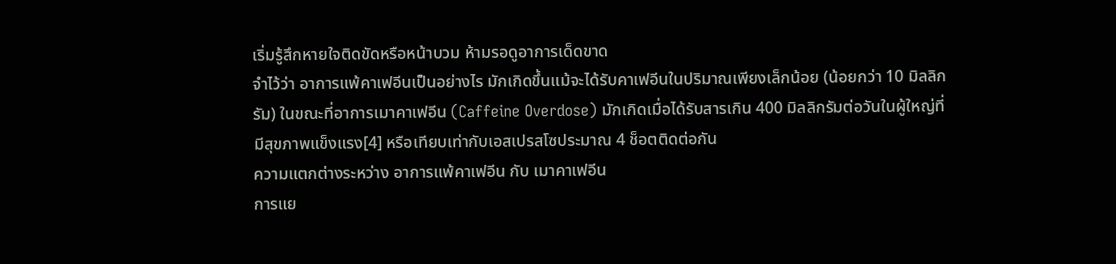เริ่มรู้สึกหายใจติดขัดหรือหน้าบวม ห้ามรอดูอาการเด็ดขาด
จำไว้ว่า อาการแพ้คาเฟอีนเป็นอย่างไร มักเกิดขึ้นแม้จะได้รับคาเฟอีนในปริมาณเพียงเล็กน้อย (น้อยกว่า 10 มิลลิกรัม) ในขณะที่อาการเมาคาเฟอีน (Caffeine Overdose) มักเกิดเมื่อได้รับสารเกิน 400 มิลลิกรัมต่อวันในผู้ใหญ่ที่มีสุขภาพแข็งแรง[4] หรือเทียบเท่ากับเอสเปรสโซประมาณ 4 ช็อตติดต่อกัน
ความแตกต่างระหว่าง อาการแพ้คาเฟอีน กับ เมาคาเฟอีน
การแย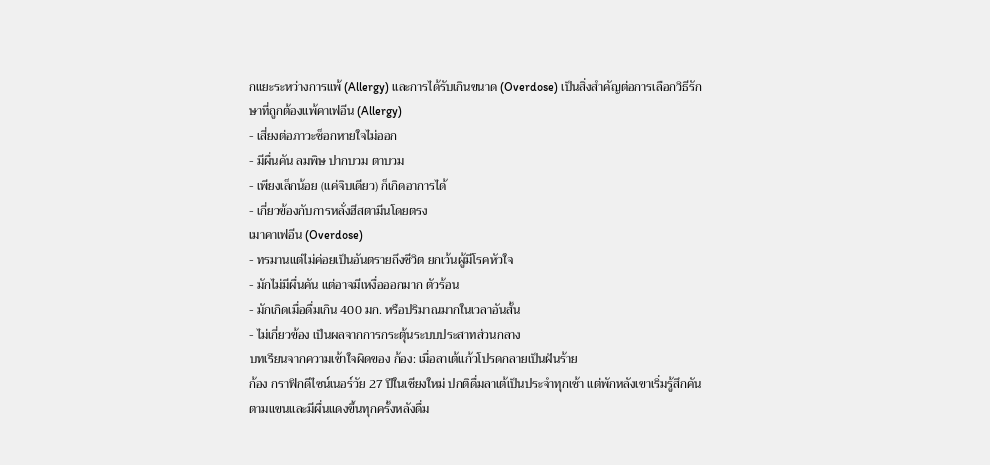กแยะระหว่างการแพ้ (Allergy) และการได้รับเกินขนาด (Overdose) เป็นสิ่งสำคัญต่อการเลือกวิธีรักษาที่ถูกต้องแพ้คาเฟอีน (Allergy)
- เสี่ยงต่อภาวะช็อกหายใจไม่ออก
- มีผื่นคัน ลมพิษ ปากบวม ตาบวม
- เพียงเล็กน้อย (แค่จิบเดียว) ก็เกิดอาการได้
- เกี่ยวข้องกับการหลั่งฮีสตามีนโดยตรง
เมาคาเฟอีน (Overdose)
- ทรมานแต่ไม่ค่อยเป็นอันตรายถึงชีวิต ยกเว้นผู้มีโรคหัวใจ
- มักไม่มีผื่นคัน แต่อาจมีเหงื่อออกมาก ตัวร้อน
- มักเกิดเมื่อดื่มเกิน 400 มก. หรือปริมาณมากในเวลาอันสั้น
- ไม่เกี่ยวข้อง เป็นผลจากการกระตุ้นระบบประสาทส่วนกลาง
บทเรียนจากความเข้าใจผิดของ ก้อง: เมื่อลาเต้แก้วโปรดกลายเป็นฝันร้าย
ก้อง กราฟิกดีไซน์เนอร์วัย 27 ปีในเชียงใหม่ ปกติดื่มลาเต้เป็นประจำทุกเช้า แต่พักหลังเขาเริ่มรู้สึกคันตามแขนและมีผื่นแดงขึ้นทุกครั้งหลังดื่ม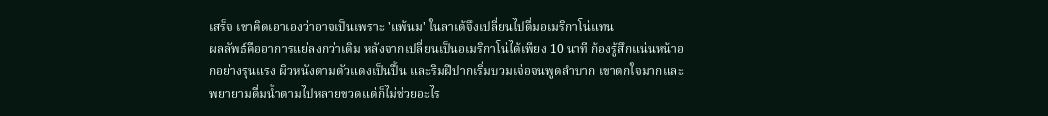เสร็จ เขาคิดเอาเองว่าอาจเป็นเพราะ 'แพ้นม' ในลาเต้จึงเปลี่ยนไปดื่มอเมริกาโน่แทน
ผลลัพธ์คืออาการแย่ลงกว่าเดิม หลังจากเปลี่ยนเป็นอเมริกาโน่ได้เพียง 10 นาที ก้องรู้สึกแน่นหน้าอกอย่างรุนแรง ผิวหนังตามตัวแดงเป็นปื้น และริมฝีปากเริ่มบวมเจ่อจนพูดลำบาก เขาตกใจมากและพยายามดื่มน้ำตามไปหลายขวดแต่ก็ไม่ช่วยอะไร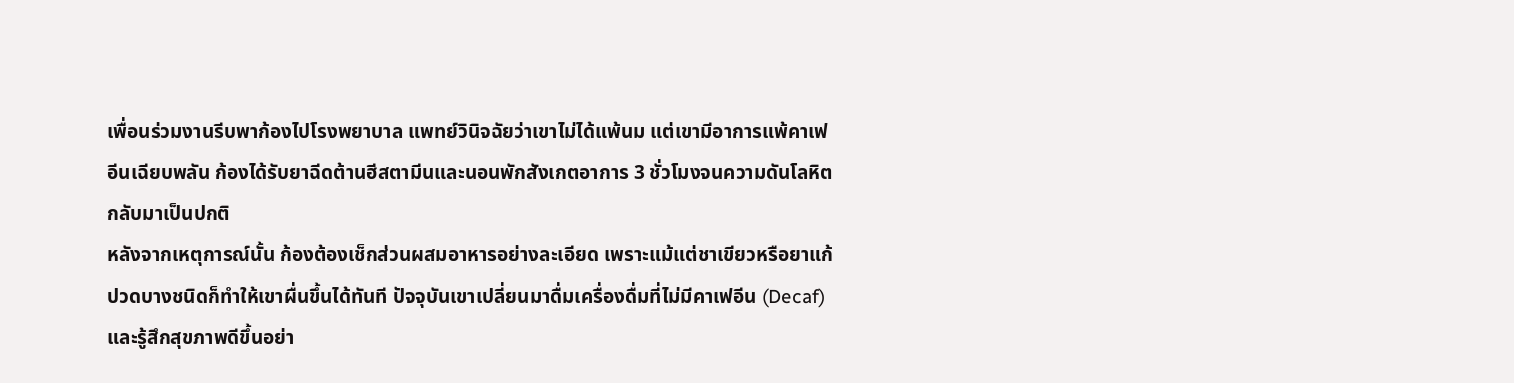เพื่อนร่วมงานรีบพาก้องไปโรงพยาบาล แพทย์วินิจฉัยว่าเขาไม่ได้แพ้นม แต่เขามีอาการแพ้คาเฟอีนเฉียบพลัน ก้องได้รับยาฉีดต้านฮีสตามีนและนอนพักสังเกตอาการ 3 ชั่วโมงจนความดันโลหิตกลับมาเป็นปกติ
หลังจากเหตุการณ์นั้น ก้องต้องเช็กส่วนผสมอาหารอย่างละเอียด เพราะแม้แต่ชาเขียวหรือยาแก้ปวดบางชนิดก็ทำให้เขาผื่นขึ้นได้ทันที ปัจจุบันเขาเปลี่ยนมาดื่มเครื่องดื่มที่ไม่มีคาเฟอีน (Decaf) และรู้สึกสุขภาพดีขึ้นอย่า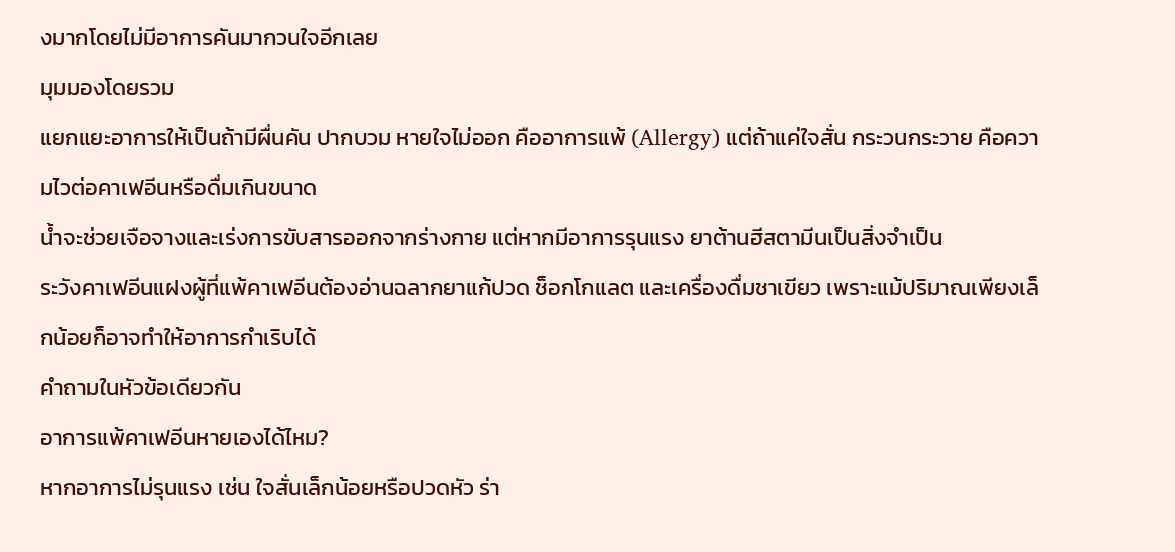งมากโดยไม่มีอาการคันมากวนใจอีกเลย
มุมมองโดยรวม
แยกแยะอาการให้เป็นถ้ามีผื่นคัน ปากบวม หายใจไม่ออก คืออาการแพ้ (Allergy) แต่ถ้าแค่ใจสั่น กระวนกระวาย คือความไวต่อคาเฟอีนหรือดื่มเกินขนาด
น้ำจะช่วยเจือจางและเร่งการขับสารออกจากร่างกาย แต่หากมีอาการรุนแรง ยาต้านฮีสตามีนเป็นสิ่งจำเป็น
ระวังคาเฟอีนแฝงผู้ที่แพ้คาเฟอีนต้องอ่านฉลากยาแก้ปวด ช็อกโกแลต และเครื่องดื่มชาเขียว เพราะแม้ปริมาณเพียงเล็กน้อยก็อาจทำให้อาการกำเริบได้
คำถามในหัวข้อเดียวกัน
อาการแพ้คาเฟอีนหายเองได้ไหม?
หากอาการไม่รุนแรง เช่น ใจสั่นเล็กน้อยหรือปวดหัว ร่า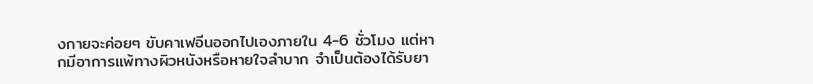งกายจะค่อยๆ ขับคาเฟอีนออกไปเองภายใน 4-6 ชั่วโมง แต่หากมีอาการแพ้ทางผิวหนังหรือหายใจลำบาก จำเป็นต้องได้รับยา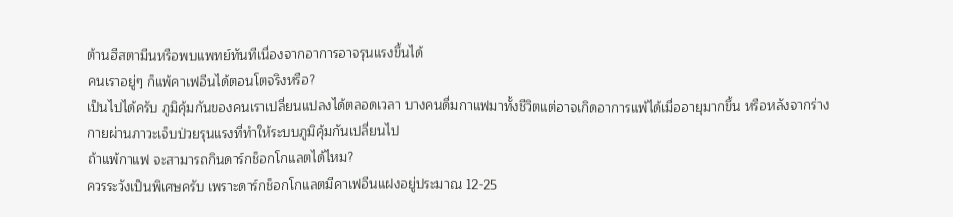ต้านฮีสตามีนหรือพบแพทย์ทันทีเนื่องจากอาการอาจรุนแรงขึ้นได้
คนเราอยู่ๆ ก็แพ้คาเฟอีนได้ตอนโตจริงหรือ?
เป็นไปได้ครับ ภูมิคุ้มกันของคนเราเปลี่ยนแปลงได้ตลอดเวลา บางคนดื่มกาแฟมาทั้งชีวิตแต่อาจเกิดอาการแพ้ได้เมื่ออายุมากขึ้น หรือหลังจากร่างกายผ่านภาวะเจ็บป่วยรุนแรงที่ทำให้ระบบภูมิคุ้มกันเปลี่ยนไป
ถ้าแพ้กาแฟ จะสามารถกินดาร์กช็อกโกแลตได้ไหม?
ควรระวังเป็นพิเศษครับ เพราะดาร์กช็อกโกแลตมีคาเฟอีนแฝงอยู่ประมาณ 12-25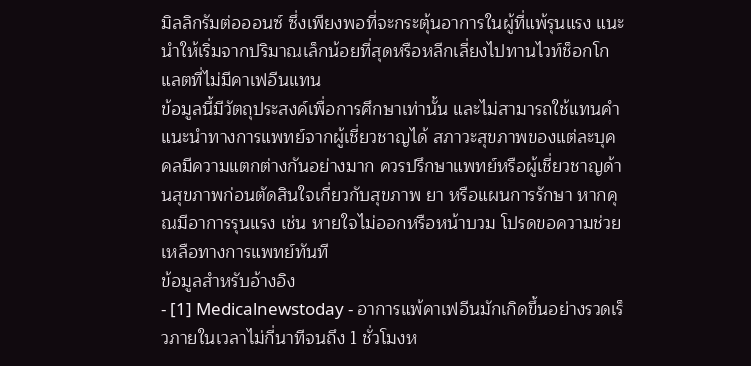มิลลิกรัมต่อออนซ์ ซึ่งเพียงพอที่จะกระตุ้นอาการในผู้ที่แพ้รุนแรง แนะนำให้เริ่มจากปริมาณเล็กน้อยที่สุดหรือหลีกเลี่ยงไปทานไวท์ช็อกโกแลตที่ไม่มีคาเฟอีนแทน
ข้อมูลนี้มีวัตถุประสงค์เพื่อการศึกษาเท่านั้น และไม่สามารถใช้แทนคำแนะนำทางการแพทย์จากผู้เชี่ยวชาญได้ สภาวะสุขภาพของแต่ละบุคคลมีความแตกต่างกันอย่างมาก ควรปรึกษาแพทย์หรือผู้เชี่ยวชาญด้านสุขภาพก่อนตัดสินใจเกี่ยวกับสุขภาพ ยา หรือแผนการรักษา หากคุณมีอาการรุนแรง เช่น หายใจไม่ออกหรือหน้าบวม โปรดขอความช่วยเหลือทางการแพทย์ทันที
ข้อมูลสำหรับอ้างอิง
- [1] Medicalnewstoday - อาการแพ้คาเฟอีนมักเกิดขึ้นอย่างรวดเร็วภายในเวลาไม่กี่นาทีจนถึง 1 ชั่วโมงห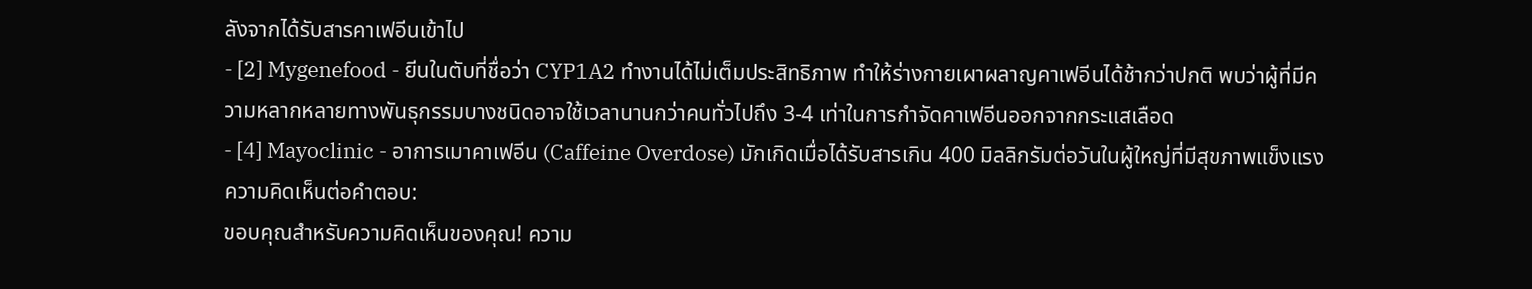ลังจากได้รับสารคาเฟอีนเข้าไป
- [2] Mygenefood - ยีนในตับที่ชื่อว่า CYP1A2 ทำงานได้ไม่เต็มประสิทธิภาพ ทำให้ร่างกายเผาผลาญคาเฟอีนได้ช้ากว่าปกติ พบว่าผู้ที่มีความหลากหลายทางพันธุกรรมบางชนิดอาจใช้เวลานานกว่าคนทั่วไปถึง 3-4 เท่าในการกำจัดคาเฟอีนออกจากกระแสเลือด
- [4] Mayoclinic - อาการเมาคาเฟอีน (Caffeine Overdose) มักเกิดเมื่อได้รับสารเกิน 400 มิลลิกรัมต่อวันในผู้ใหญ่ที่มีสุขภาพแข็งแรง
ความคิดเห็นต่อคำตอบ:
ขอบคุณสำหรับความคิดเห็นของคุณ! ความ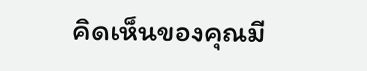คิดเห็นของคุณมี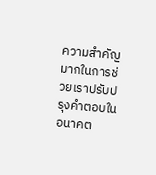ความสำคัญมากในการช่วยเราปรับปรุงคำตอบในอนาคต